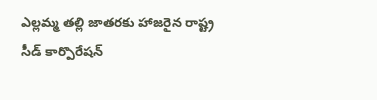ఎల్లమ్మ తల్లి జాతరకు హాజరైన రాష్ట్ర సీడ్ కార్పొరేషన్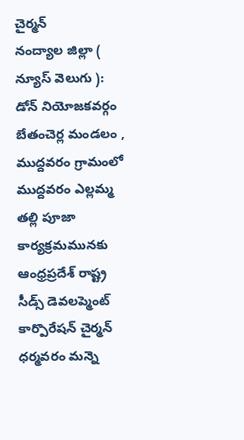చైర్మన్
నంద్యాల జిల్లా ( న్యూస్ వెలుగు ): డోన్ నియోజకవర్గం బేతంచెర్ల మండలం , ముద్దవరం గ్రామంలో ముద్దవరం ఎల్లమ్మ తల్లి పూజా కార్యక్రమమునకు ఆంధ్రప్రదేశ్ రాష్ట్ర సీడ్స్ డెవలప్మెంట్ కార్పొరేషన్ చైర్మన్ ధర్మవరం మన్నె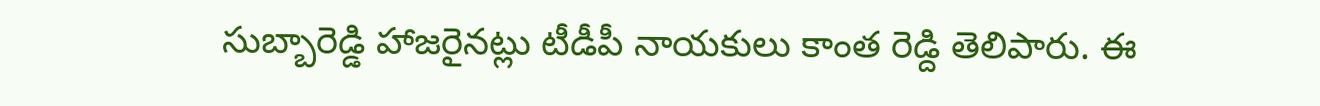సుబ్బారెడ్డి హాజరైనట్లు టీడీపీ నాయకులు కాంత రెడ్ది తెలిపారు. ఈ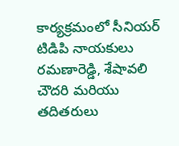కార్యక్రమంలో సీనియర్ టిడిపి నాయకులు రమణారెడ్డి, శేషావలి చౌదరి మరియు తదితరులు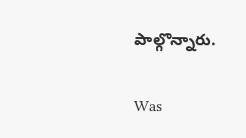పాల్గొన్నారు.

Was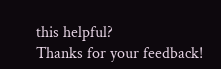this helpful?
Thanks for your feedback!